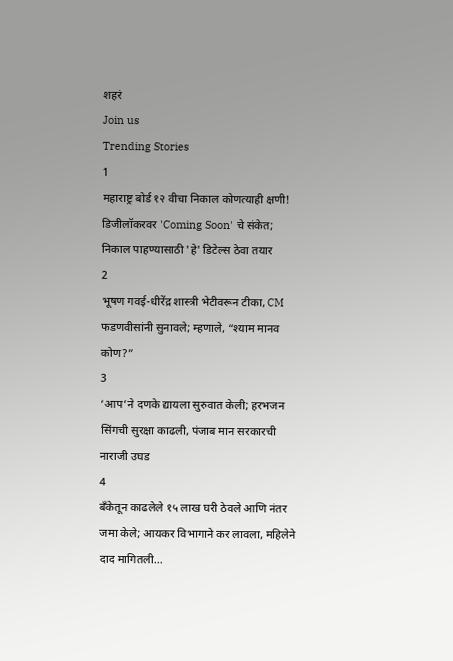शहरं
Join us
Trending Stories
1
महाराष्ट्र बोर्ड १२ वीचा निकाल कोणत्याही क्षणी! डिजीलॉकरवर 'Coming Soon' चे संकेत; निकाल पाहण्यासाठी 'हे' डिटेल्स ठेवा तयार
2
भूषण गवई-धीरेंद्र शास्त्री भेटीवरून टीका, CM फडणवीसांनी सुनावले; म्हणाले, “श्याम मानव कोण?”
3
‘आप’ने दणके द्यायला सुरुवात केली; हरभजन सिंगची सुरक्षा काढली, पंजाब मान सरकारची नाराजी उघड
4
बँकेतून काढलेले १५ लाख घरी ठेवले आणि नंतर जमा केले; आयकर विभागाने कर लावला, महिलेने दाद मागितली...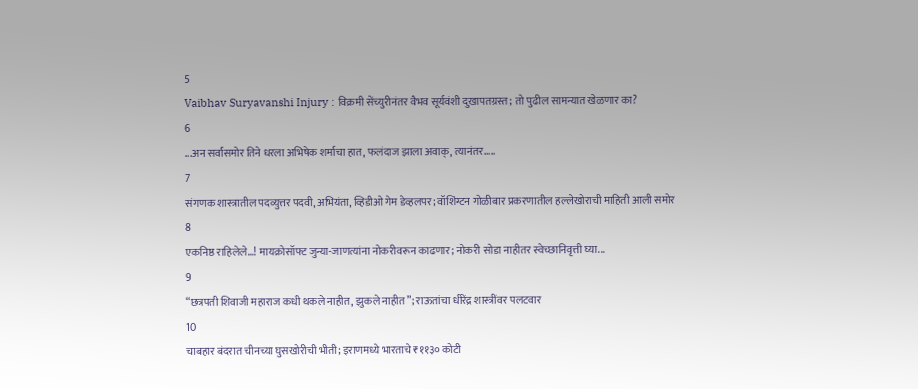5
Vaibhav Suryavanshi Injury : विक्रमी सेंच्युरीनंतर वैभव सूर्यवंशी दुखापतग्रस्त; तो पुढील सामन्यात खेळणार का?
6
...अन सर्वांसमोर तिने धरला अभिषेक शर्माचा हात, फलंदाज झाला अवाक्, त्यानंतर.....
7
संगणक शास्त्रातील पदव्युत्तर पदवी, अभियंता, व्हिडीओ गेम डेव्हलपर; वॉशिंग्टन गोळीबार प्रकरणातील हल्लेखोराची माहिती आली समोर
8
एकनिष्ठ राहिलेले...! मायक्रोसॉफ्ट जुन्या-जाणत्यांना नोकरीवरून काढणार; नोकरी सोडा नाहीतर स्वेच्छानिवृत्ती घ्या...
9
“छत्रपती शिवाजी महाराज कधी थकले नाहीत, झुकले नाहीत”; राऊतांचा धीरेंद्र शास्त्रींवर पलटवार
10
चाबहार बंदरात चीनच्या घुसखोरीची भीती; इराणमध्ये भारताचे ₹११३० कोटी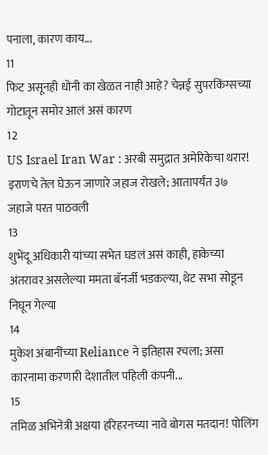पनाला, कारण काय...
11
फिट असूनही धोनी का खेळत नाही आहे? चेन्नई सुपरकिंग्सच्या गोटातून समोर आलं असं कारण
12
US Israel Iran War : अरबी समुद्रात अमेरिकेचा थरार! इराणचे तेल घेऊन जाणारे जहाज रोखले; आतापर्यंत ३७ जहाजे परत पाठवली
13
शुभेंदू अधिकारी यांच्या सभेत घडलं असं काही, हाकेच्या अंतरावर असलेल्या ममता बॅनर्जी भडकल्या, थेट सभा सोडून निघून गेल्या
14
मुकेश अंबानींच्या Reliance ने इतिहास रचला; असा कारनामा करणारी देशातील पहिली कंपनी...
15
तमिळ अभिनेत्री अक्षया हरिहरनच्या नावे बोगस मतदान! पोलिंग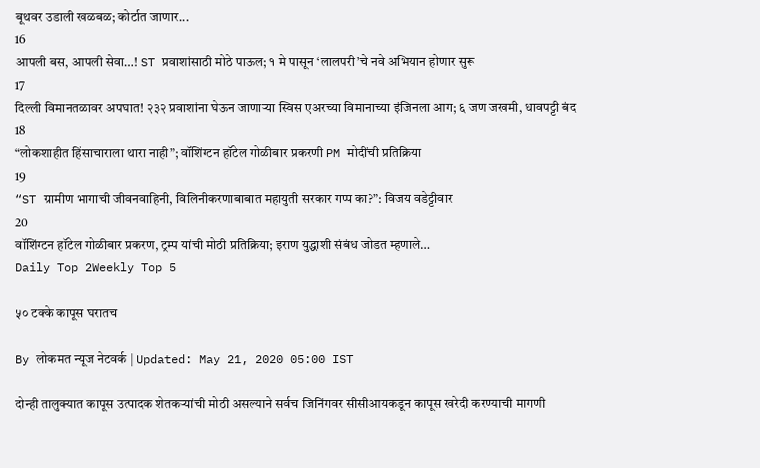बूथवर उडाली खळबळ; कोर्टात जाणार...
16
आपली बस, आपली सेवा…! ST प्रवाशांसाठी मोठे पाऊल; १ मे पासून ‘लालपरी’चे नवे अभियान होणार सुरू
17
दिल्ली विमानतळावर अपघात! २३२ प्रवाशांना घेऊन जाणाऱ्या स्विस एअरच्या विमानाच्या इंजिनला आग; ६ जण जखमी, धावपट्टी बंद
18
“लोकशाहीत हिंसाचाराला थारा नाही”; वॉशिंग्टन हॉटेल गोळीबार प्रकरणी PM मोदींची प्रतिक्रिया
19
“ST ग्रामीण भागाची जीवनवाहिनी, विलिनीकरणाबाबात महायुती सरकार गप्प का?”: विजय वडेट्टीवार
20
वॉशिंग्टन हॉटेल गोळीबार प्रकरण, ट्रम्प यांची मोठी प्रतिक्रिया; इराण युद्धाशी संबंध जोडत म्हणाले…
Daily Top 2Weekly Top 5

५० टक्के कापूस घरातच

By लोकमत न्यूज नेटवर्क | Updated: May 21, 2020 05:00 IST

दोन्ही तालुक्यात कापूस उत्पादक शेतकऱ्यांची मोठी असल्याने सर्वच जिनिंगवर सीसीआयकडून कापूस खरेदी करण्याची मागणी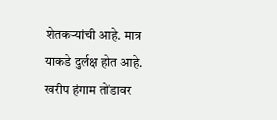शेतकऱ्यांची आहे. मात्र याकडे दुर्लक्ष होत आहे. खरीप हंगाम तोंडावर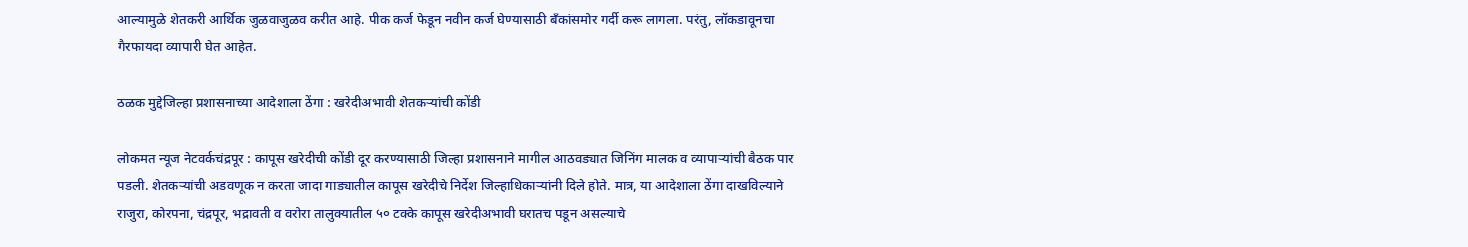आल्यामुळे शेतकरी आर्थिक जुळवाजुळव करीत आहे. पीक कर्ज फेडून नवीन कर्ज घेण्यासाठी बँकांसमोर गर्दी करू लागला. परंतु, लॉकडावूनचा गैरफायदा व्यापारी घेत आहेत.

ठळक मुद्देजिल्हा प्रशासनाच्या आदेशाला ठेंगा : खरेदीअभावी शेतकऱ्यांची कोंडी

लोकमत न्यूज नेटवर्कचंद्रपूर : कापूस खरेदीची कोंडी दूर करण्यासाठी जिल्हा प्रशासनाने मागील आठवड्यात जिनिंग मालक व व्यापाऱ्यांची बैठक पार पडली. शेतकऱ्यांची अडवणूक न करता जादा गाड्यातील कापूस खरेदीचे निर्देश जिल्हाधिकाऱ्यांनी दिले होते. मात्र, या आदेशाला ठेंगा दाखविल्याने राजुरा, कोरपना, चंद्रपूर, भद्रावती व वरोरा तालुक्यातील ५० टक्के कापूस खरेदीअभावी घरातच पडून असल्याचे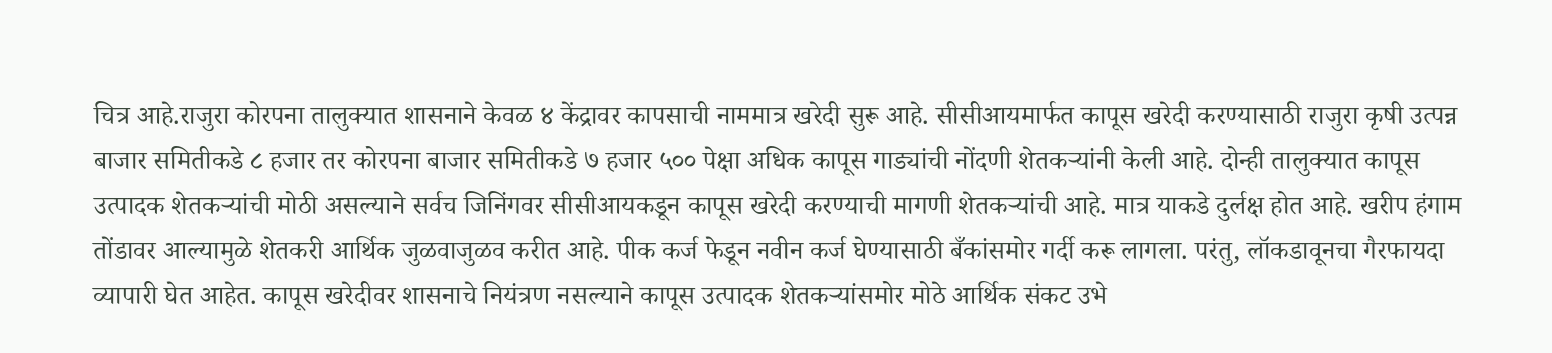चित्र आहे.राजुरा कोरपना तालुक्यात शासनाने केवळ ४ केंद्रावर कापसाची नाममात्र खरेदी सुरू आहे. सीसीआयमार्फत कापूस खरेदी करण्यासाठी राजुरा कृषी उत्पन्न बाजार समितीकडे ८ हजार तर कोरपना बाजार समितीकडे ७ हजार ५०० पेक्षा अधिक कापूस गाड्यांची नोंदणी शेतकऱ्यांनी केली आहे. दोन्ही तालुक्यात कापूस उत्पादक शेतकऱ्यांची मोठी असल्याने सर्वच जिनिंगवर सीसीआयकडून कापूस खरेदी करण्याची मागणी शेतकऱ्यांची आहे. मात्र याकडे दुर्लक्ष होत आहे. खरीप हंगाम तोंडावर आल्यामुळे शेतकरी आर्थिक जुळवाजुळव करीत आहे. पीक कर्ज फेडून नवीन कर्ज घेण्यासाठी बँकांसमोर गर्दी करू लागला. परंतु, लॉकडावूनचा गैरफायदा व्यापारी घेत आहेत. कापूस खरेदीवर शासनाचे नियंत्रण नसल्याने कापूस उत्पादक शेतकऱ्यांसमोर मोठे आर्थिक संकट उभे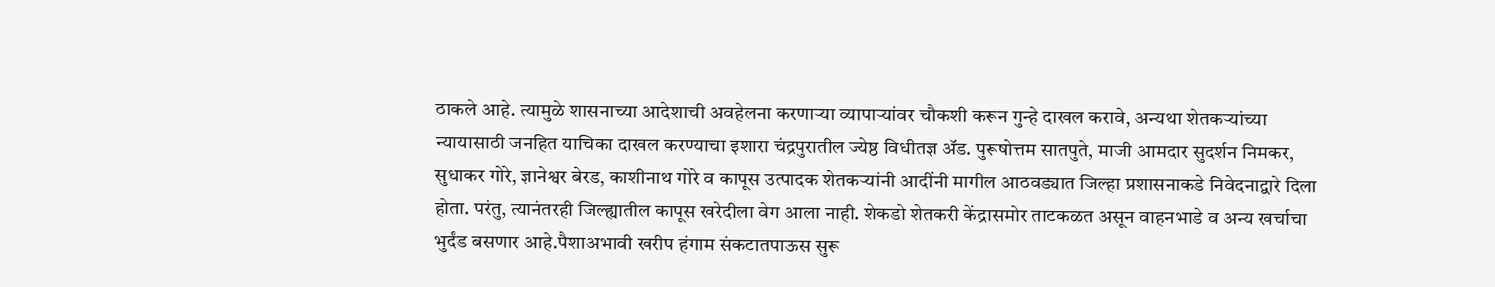ठाकले आहे. त्यामुळे शासनाच्या आदेशाची अवहेलना करणाऱ्या व्यापाऱ्यांवर चौकशी करून गुन्हे दाखल करावे, अन्यथा शेतकऱ्यांच्या न्यायासाठी जनहित याचिका दाखल करण्याचा इशारा चंद्रपुरातील ज्येष्ठ विधीतज्ञ अ‍ॅड. पुरूषोत्तम सातपुते, माजी आमदार सुदर्शन निमकर, सुधाकर गोरे, ज्ञानेश्वर बेरड, काशीनाथ गोरे व कापूस उत्पादक शेतकऱ्यांनी आदींनी मागील आठवड्यात जिल्हा प्रशासनाकडे निवेदनाद्वारे दिला होता. परंतु, त्यानंतरही जिल्ह्यातील कापूस खरेदीला वेग आला नाही. शेकडो शेतकरी केंद्रासमोर ताटकळत असून वाहनभाडे व अन्य खर्चाचा भुर्दंड बसणार आहे.पैशाअभावी खरीप हंगाम संकटातपाऊस सुरू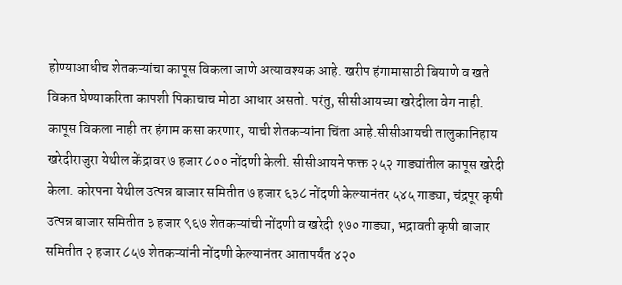होण्याआधीच शेतकऱ्यांचा कापूस विकला जाणे अत्यावश्यक आहे. खरीप हंगामासाठी बियाणे व खते विकत घेण्याकरिता कापशी पिकाचाच मोठा आधार असतो. परंतु, सीसीआयच्या खरेदीला वेग नाही. कापूस विकला नाही तर हंगाम कसा करणार, याची शेतकऱ्यांना चिंता आहे.सीसीआयची तालुकानिहाय खरेदीराजुरा येथील केंद्रावर ७ हजार ८०० नोंदणी केली. सीसीआयने फक्त २५२ गाड्यांतील कापूस खरेदी केला. कोरपना येथील उत्पन्न बाजार समितीत ७ हजार ६३८ नोंदणी केल्यानंतर ५४५ गाड्या, चंद्रपूर कृषी उत्पन्न बाजार समितीत ३ हजार ९६७ शेतकऱ्यांची नोंदणी व खरेदी १७० गाड्या, भद्रावती कृषी बाजार समितीत २ हजार ८५७ शेतकऱ्यांनी नोंदणी केल्यानंतर आतापर्यंत ४२०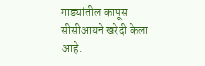गाड्यांतील कापूस सीसीआयने खरेदी केला आहे.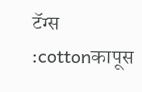टॅग्स :cottonकापूस